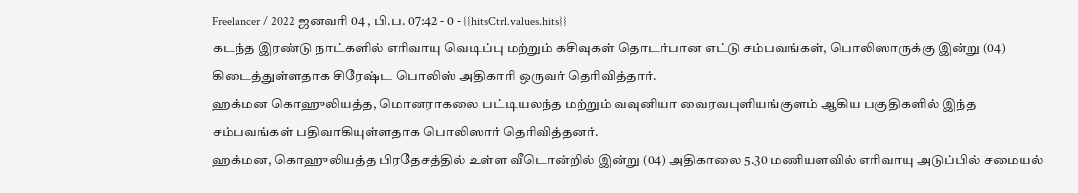Freelancer / 2022 ஜனவரி 04 , பி.ப. 07:42 - 0 - {{hitsCtrl.values.hits}}
கடந்த இரண்டு நாட்களில் எரிவாயு வெடிப்பு மற்றும் கசிவுகள் தொடர்பான எட்டு சம்பவங்கள், பொலிஸாருக்கு இன்று (04) கிடைத்துள்ளதாக சிரேஷ்ட பொலிஸ் அதிகாரி ஒருவர் தெரிவித்தார்.
ஹக்மன கொஹுலியத்த, மொனராகலை பட்டியலந்த மற்றும் வவுனியா வைரவபுளியங்குளம் ஆகிய பகுதிகளில் இந்த சம்பவங்கள் பதிவாகியுள்ளதாக பொலிஸார் தெரிவித்தனர்.
ஹக்மன, கொஹுலியத்த பிரதேசத்தில் உள்ள வீடொன்றில் இன்று (04) அதிகாலை 5.30 மணியளவில் எரிவாயு அடுப்பில் சமையல்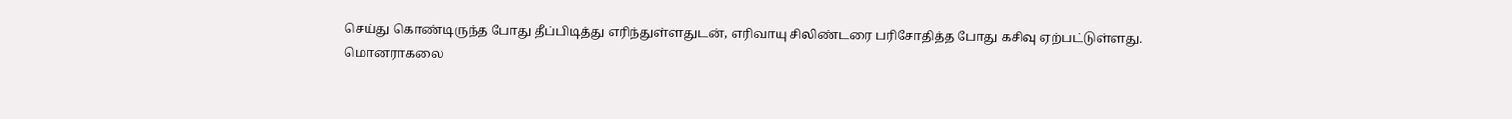செய்து கொண்டிருந்த போது தீப்பிடித்து எரிந்துள்ளதுடன், எரிவாயு சிலிண்டரை பரிசோதித்த போது கசிவு ஏற்பட்டுள்ளது.
மொனராகலை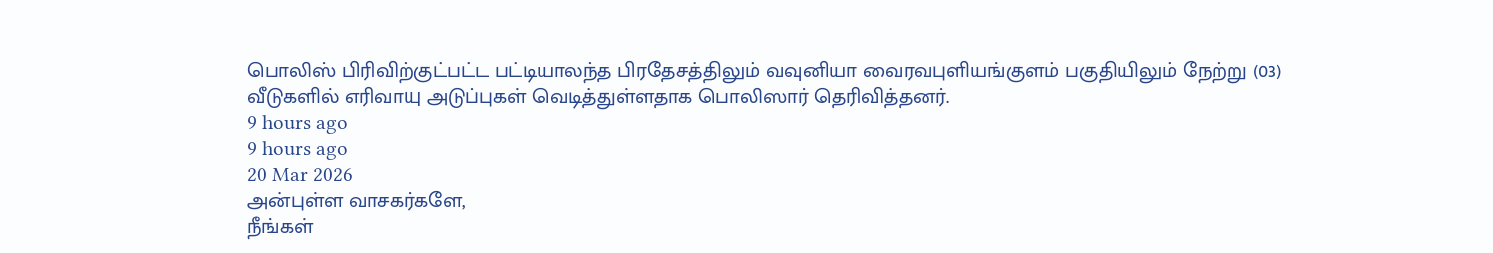பொலிஸ் பிரிவிற்குட்பட்ட பட்டியாலந்த பிரதேசத்திலும் வவுனியா வைரவபுளியங்குளம் பகுதியிலும் நேற்று (03) வீடுகளில் எரிவாயு அடுப்புகள் வெடித்துள்ளதாக பொலிஸார் தெரிவித்தனர்.
9 hours ago
9 hours ago
20 Mar 2026
அன்புள்ள வாசகர்களே,
நீங்கள்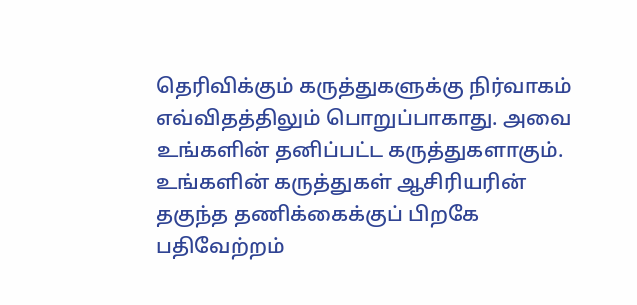தெரிவிக்கும் கருத்துகளுக்கு நிர்வாகம் எவ்விதத்திலும் பொறுப்பாகாது. அவை உங்களின் தனிப்பட்ட கருத்துகளாகும். உங்களின் கருத்துகள் ஆசிரியரின் தகுந்த தணிக்கைக்குப் பிறகே பதிவேற்றம்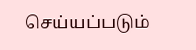செய்யப்படும்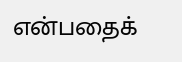என்பதைக்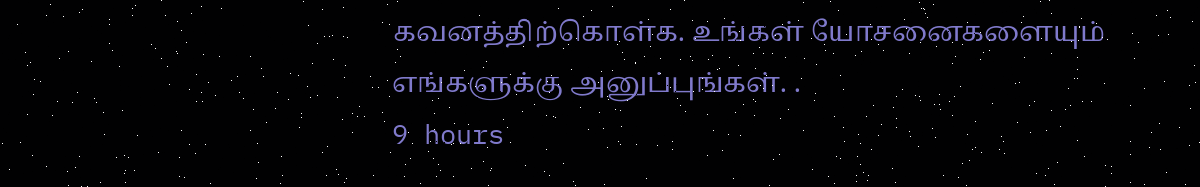கவனத்திற்கொள்க. உங்கள் யோசனைகளையும் எங்களுக்கு அனுப்புங்கள். .
9 hours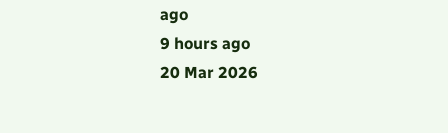ago
9 hours ago
20 Mar 2026